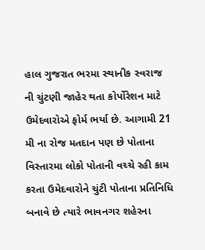હાલ ગુજરાત ભરમા સ્થાનીક સ્વરાજ ની ચુંટણી જાહેર થતા કોર્પોરેશન માટે ઉમેદવારોએ ફોર્મ ભર્યા છે. આગામી 21 મી ના રોજ મતદાન પણ છે પોતાના વિસ્તારમા લોકો પોતાની વચ્ચે રહી કામ કરતા ઉમેદવારોને ચુંટી પોતાના પ્રતિનિધિ બનાવે છે ત્યારે ભાવનગર શહેરના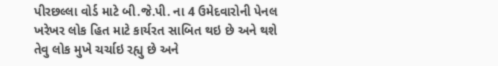પીરછલ્લા વોર્ડ માટે બી.જે.પી. ના 4 ઉમેદવારોની પેનલ ખરેખર લોક હિત માટે કાર્યરત સાબિત થઇ છે અને થશે તેવુ લોક મુખે ચર્ચાઇ રહ્યુ છે અને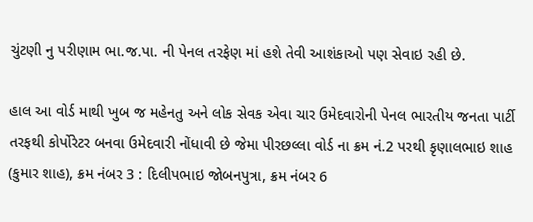ચુંટણી નુ પરીણામ ભા.જ.પા. ની પેનલ તરફેણ માં હશે તેવી આશંકાઓ પણ સેવાઇ રહી છે.

હાલ આ વોર્ડ માથી ખુબ જ મહેનતુ અને લોક સેવક એવા ચાર ઉમેદવારોની પેનલ ભારતીય જનતા પાર્ટી તરફથી કોર્પોરેટર બનવા ઉમેદવારી નોંધાવી છે જેમા પીરછલ્લા વોર્ડ ના ક્રમ નં.2 પરથી કૃણાલભાઇ શાહ (કુમાર શાહ), ક્રમ નંબર 3 : દિલીપભાઇ જોબનપુત્રા, ક્રમ નંબર 6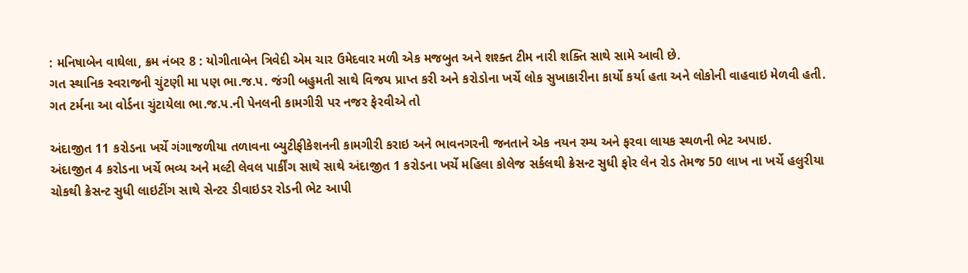: મનિષાબેન વાઘેલા, ક્રમ નંબર 8 : યોગીતાબેન ત્રિવેદી એમ ચાર ઉમેદવાર મળી એક મજબુત અને શશ્ક્ત ટીમ નારી શક્તિ સાથે સામે આવી છે.
ગત સ્થાનિક સ્વરાજની ચુંટણી મા પણ ભા.જ.પ. જંગી બહુમતી સાથે વિજય પ્રાપ્ત કરી અને કરોડોના ખર્ચે લોક સુખાકારીના કાર્યો કર્યા હતા અને લોકોની વાહવાઇ મેળવી હતી.
ગત ટર્મના આ વોર્ડના ચુંટાયેલા ભા.જ.પ.ની પેનલની કામગીરી પર નજર ફેરવીએ તો

અંદાજીત 11 કરોડના ખર્ચે ગંગાજળીયા તળાવના બ્યુટીફીકેશનની કામગીરી કરાઇ અને ભાવનગરની જનતાને એક નયન રમ્ય અને ફરવા લાયક સ્થળની ભેટ અપાઇ.
અંદાજીત 4 કરોડના ખર્ચે ભવ્ય અને મલ્ટી લેવલ પાર્કીંગ સાથે સાથે અંદાજીત 1 કરોડના ખર્ચે મહિલા કોલેજ સર્કલથી ક્રેસન્ટ સુધી ફોર લેન રોડ તેમજ 50 લાખ ના ખર્ચે હલુરીયા ચોકથી ક્રેસન્ટ સુધી લાઇટીંગ સાથે સેન્ટર ડીવાઇડર રોડની ભેટ આપી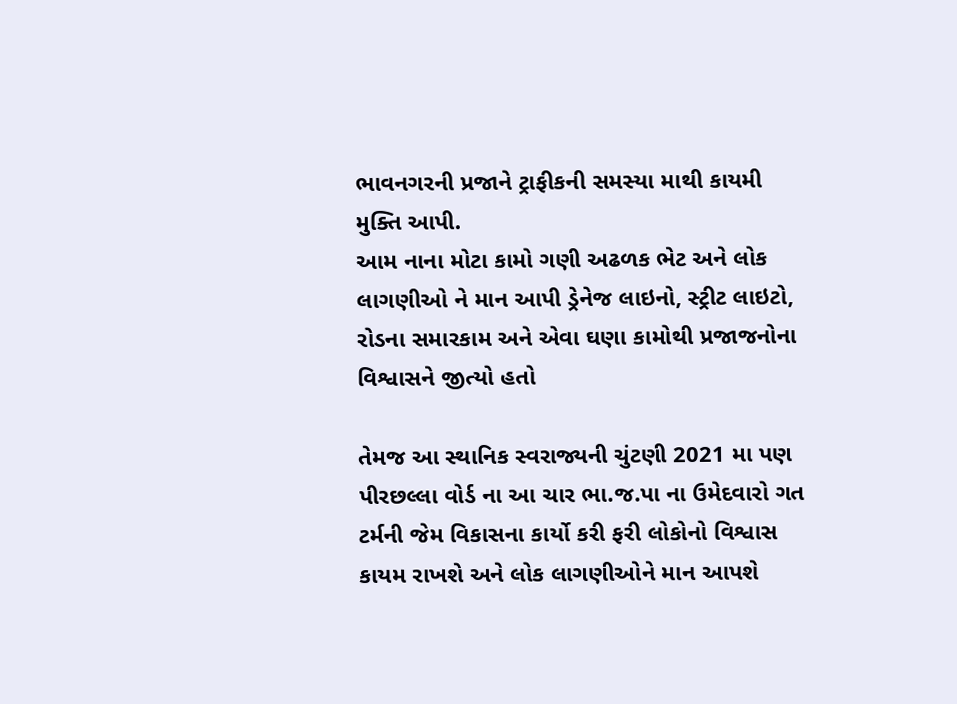ભાવનગરની પ્રજાને ટ્રાફીકની સમસ્યા માથી કાયમી મુક્તિ આપી.
આમ નાના મોટા કામો ગણી અઢળક ભેટ અને લોક લાગણીઓ ને માન આપી ડ્રેનેજ લાઇનો, સ્ટ્રીટ લાઇટો, રોડના સમારકામ અને એવા ઘણા કામોથી પ્રજાજનોના વિશ્વાસને જીત્યો હતો

તેમજ આ સ્થાનિક સ્વરાજ્યની ચુંટણી 2021 મા પણ પીરછલ્લા વોર્ડ ના આ ચાર ભા.જ.પા ના ઉમેદવારો ગત ટર્મની જેમ વિકાસના કાર્યો કરી ફરી લોકોનો વિશ્વાસ કાયમ રાખશે અને લોક લાગણીઓને માન આપશે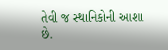તેવી જ સ્થાનિકોની આશા છે.